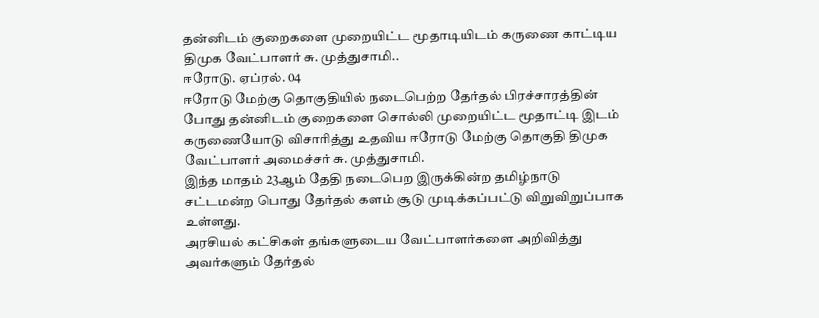தன்னிடம் குறைகளை முறையிட்ட மூதாடியிடம் கருணை காட்டிய திமுக வேட்பாளர் சு. முத்துசாமி..
ஈரோடு. ஏப்ரல். 04
ஈரோடு மேற்கு தொகுதியில் நடைபெற்ற தேர்தல் பிரச்சாரத்தின் போது தன்னிடம் குறைகளை சொல்லி முறையிட்ட மூதாட்டி இடம் கருணையோடு விசாரித்து உதவிய ஈரோடு மேற்கு தொகுதி திமுக வேட்பாளர் அமைச்சர் சு. முத்துசாமி.
இந்த மாதம் 23ஆம் தேதி நடைபெற இருக்கின்ற தமிழ்நாடு சட்டமன்ற பொது தேர்தல் களம் சூடு முடிக்கப்பட்டு விறுவிறுப்பாக உள்ளது.
அரசியல் கட்சிகள் தங்களுடைய வேட்பாளர்களை அறிவித்து அவர்களும் தேர்தல்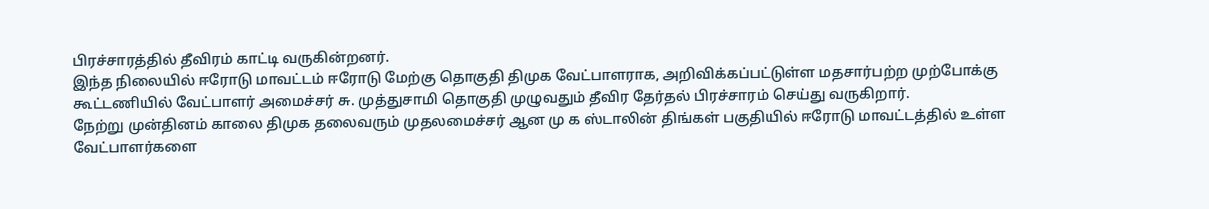பிரச்சாரத்தில் தீவிரம் காட்டி வருகின்றனர்.
இந்த நிலையில் ஈரோடு மாவட்டம் ஈரோடு மேற்கு தொகுதி திமுக வேட்பாளராக, அறிவிக்கப்பட்டுள்ள மதசார்பற்ற முற்போக்கு கூட்டணியில் வேட்பாளர் அமைச்சர் சு. முத்துசாமி தொகுதி முழுவதும் தீவிர தேர்தல் பிரச்சாரம் செய்து வருகிறார்.
நேற்று முன்தினம் காலை திமுக தலைவரும் முதலமைச்சர் ஆன மு க ஸ்டாலின் திங்கள் பகுதியில் ஈரோடு மாவட்டத்தில் உள்ள வேட்பாளர்களை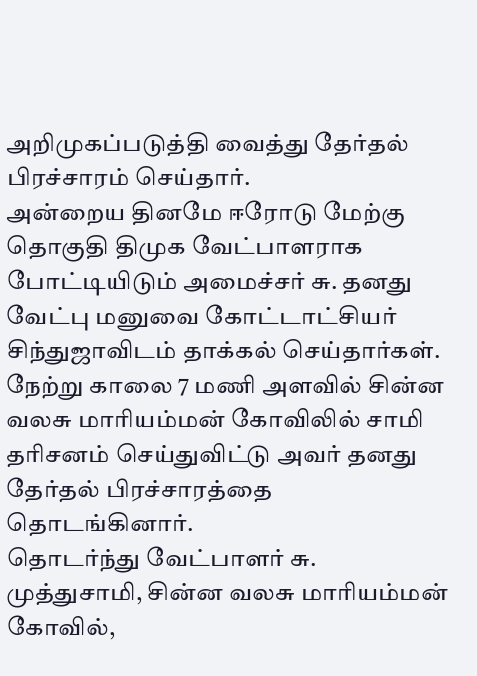அறிமுகப்படுத்தி வைத்து தேர்தல் பிரச்சாரம் செய்தார்.
அன்றைய தினமே ஈரோடு மேற்கு தொகுதி திமுக வேட்பாளராக போட்டியிடும் அமைச்சர் சு. தனது வேட்பு மனுவை கோட்டாட்சியர் சிந்துஜாவிடம் தாக்கல் செய்தார்கள்.
நேற்று காலை 7 மணி அளவில் சின்ன வலசு மாரியம்மன் கோவிலில் சாமி தரிசனம் செய்துவிட்டு அவர் தனது தேர்தல் பிரச்சாரத்தை தொடங்கினார்.
தொடர்ந்து வேட்பாளர் சு. முத்துசாமி, சின்ன வலசு மாரியம்மன் கோவில்,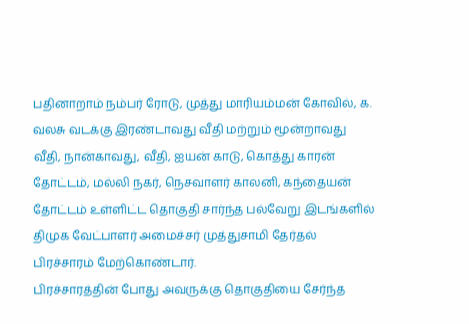பதினாறாம் நம்பர் ரோடு, முத்து மாரியம்மன் கோவில், க. வலசு வடக்கு இரண்டாவது வீதி மற்றும் மூன்றாவது வீதி, நான்காவது, வீதி, ஐயன் காடு, கொத்து காரன் தோட்டம், மல்லி நகர், நெசவாளர் காலனி, கந்தையன் தோட்டம் உள்ளிட்ட தொகுதி சார்ந்த பல்வேறு இடங்களில் திமுக வேட்பாளர் அமைச்சர் முத்துசாமி தேர்தல் பிரச்சாரம் மேற்கொண்டார்.
பிரச்சாரத்தின் போது அவருக்கு தொகுதியை சேர்ந்த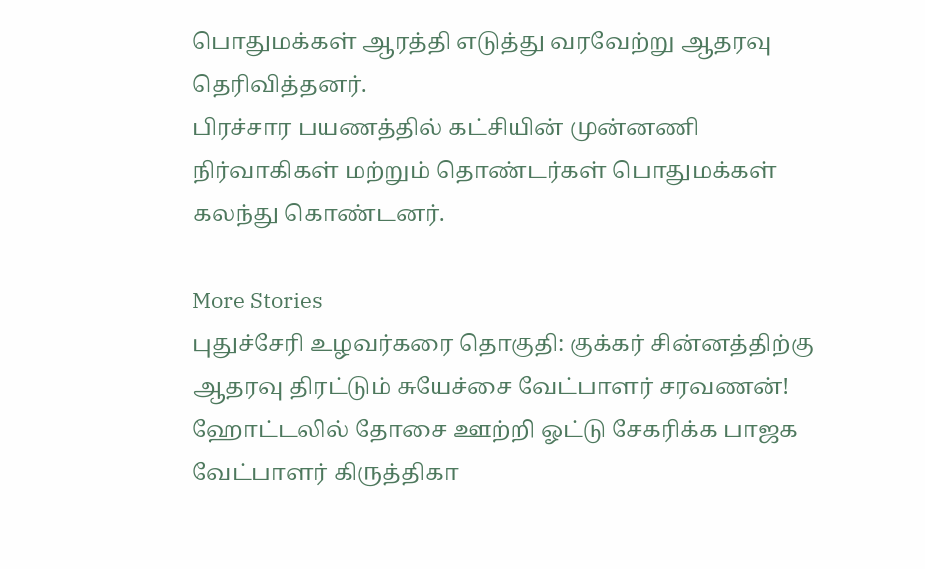பொதுமக்கள் ஆரத்தி எடுத்து வரவேற்று ஆதரவு தெரிவித்தனர்.
பிரச்சார பயணத்தில் கட்சியின் முன்னணி நிர்வாகிகள் மற்றும் தொண்டர்கள் பொதுமக்கள் கலந்து கொண்டனர்.

More Stories
புதுச்சேரி உழவர்கரை தொகுதி: குக்கர் சின்னத்திற்கு ஆதரவு திரட்டும் சுயேச்சை வேட்பாளர் சரவணன்!
ஹோட்டலில் தோசை ஊற்றி ஓட்டு சேகரிக்க பாஜக வேட்பாளர் கிருத்திகா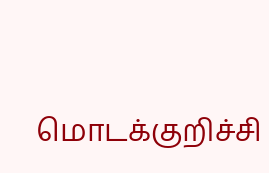மொடக்குறிச்சி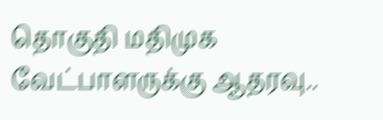தொகுதி மதிமுக வேட்பாளருக்கு ஆதரவு..